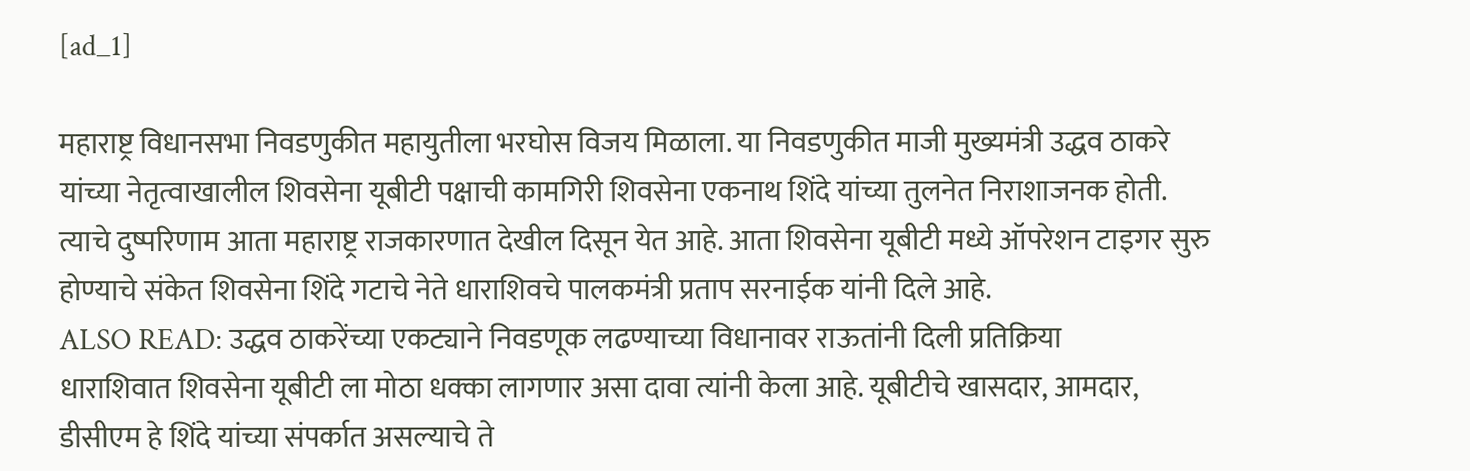[ad_1]

महाराष्ट्र विधानसभा निवडणुकीत महायुतीला भरघोस विजय मिळाला. या निवडणुकीत माजी मुख्यमंत्री उद्धव ठाकरे यांच्या नेतृत्वाखालील शिवसेना यूबीटी पक्षाची कामगिरी शिवसेना एकनाथ शिंदे यांच्या तुलनेत निराशाजनक होती. त्याचे दुष्परिणाम आता महाराष्ट्र राजकारणात देखील दिसून येत आहे. आता शिवसेना यूबीटी मध्ये ऑपरेशन टाइगर सुरु होण्याचे संकेत शिवसेना शिंदे गटाचे नेते धाराशिवचे पालकमंत्री प्रताप सरनाईक यांनी दिले आहे.
ALSO READ: उद्धव ठाकरेंच्या एकट्याने निवडणूक लढण्याच्या विधानावर राऊतांनी दिली प्रतिक्रिया
धाराशिवात शिवसेना यूबीटी ला मोठा धक्का लागणार असा दावा त्यांनी केला आहे. यूबीटीचे खासदार, आमदार, डीसीएम हे शिंदे यांच्या संपर्कात असल्याचे ते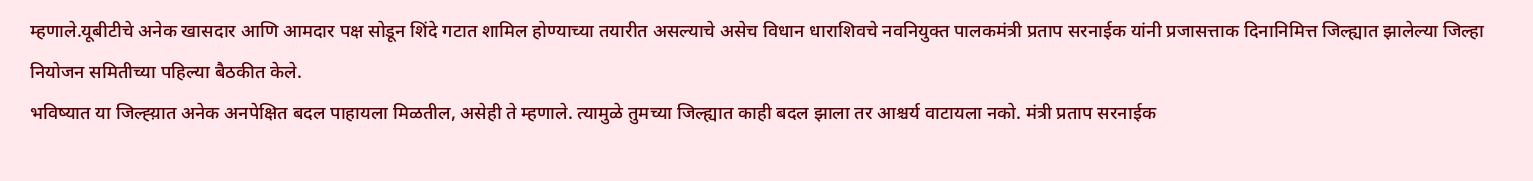म्हणाले.यूबीटीचे अनेक खासदार आणि आमदार पक्ष सोडून शिंदे गटात शामिल होण्याच्या तयारीत असल्याचे असेच विधान धाराशिवचे नवनियुक्त पालकमंत्री प्रताप सरनाईक यांनी प्रजासत्ताक दिनानिमित्त जिल्ह्यात झालेल्या जिल्हा नियोजन समितीच्या पहिल्या बैठकीत केले.
भविष्यात या जिल्ह्य़ात अनेक अनपेक्षित बदल पाहायला मिळतील, असेही ते म्हणाले. त्यामुळे तुमच्या जिल्ह्यात काही बदल झाला तर आश्चर्य वाटायला नको. मंत्री प्रताप सरनाईक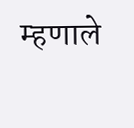म्हणाले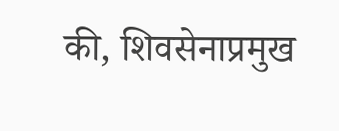की, शिवसेनाप्रमुख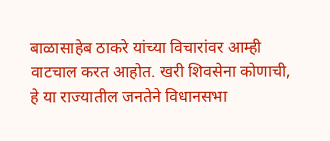बाळासाहेब ठाकरे यांच्या विचारांवर आम्ही वाटचाल करत आहोत. खरी शिवसेना कोणाची, हे या राज्यातील जनतेने विधानसभा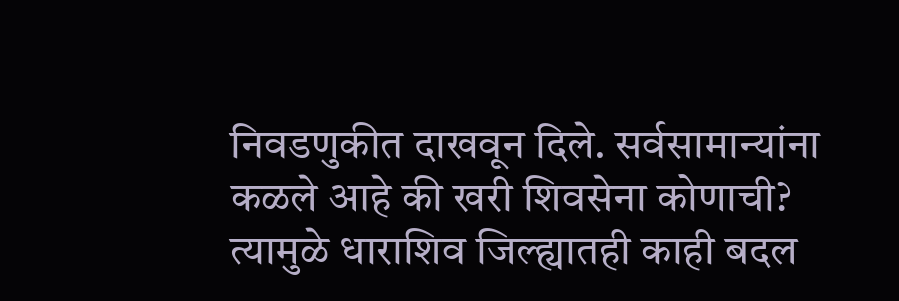निवडणुकीत दाखवून दिले. सर्वसामान्यांना कळले आहे की खरी शिवसेना कोणाची? त्यामुळे धाराशिव जिल्ह्यातही काही बदल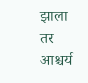झाला तर आश्चर्य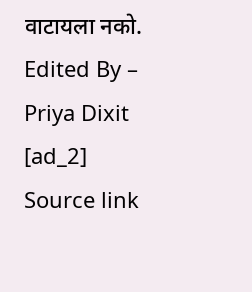वाटायला नको.
Edited By – Priya Dixit
[ad_2]
Source link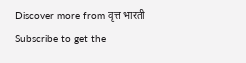Discover more from वृत्त भारती
Subscribe to get the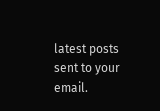latest posts sent to your email.